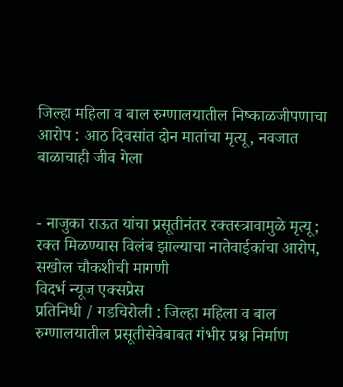जिल्हा महिला व बाल रुग्णालयातील निष्काळजीपणाचा आरोप : आठ दिवसांत दोन मातांचा मृत्यू, नवजात बाळाचाही जीव गेला


- नाजुका राऊत यांचा प्रसूतीनंतर रक्तस्त्रावामुळे मृत्यू; रक्त मिळण्यास विलंब झाल्याचा नातेवाईकांचा आरोप, सखोल चौकशीची मागणी
विदर्भ न्यूज एक्सप्रेस
प्रतिनिधी / गडचिरोली : जिल्हा महिला व बाल रुग्णालयातील प्रसूतीसेवेबाबत गंभीर प्रश्न निर्माण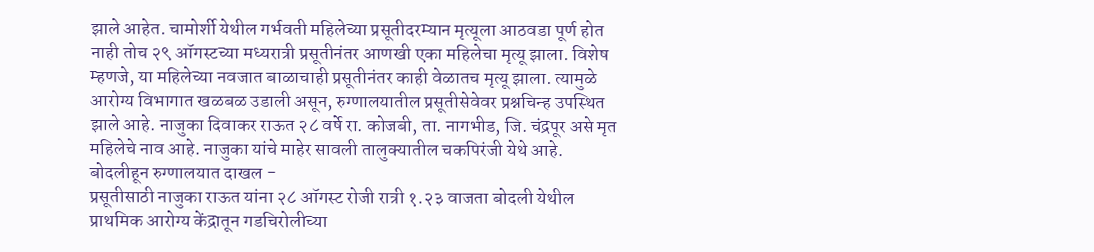झाले आहेत. चामोर्शी येथील गर्भवती महिलेच्या प्रसूतीदरम्यान मृत्यूला आठवडा पूर्ण होत नाही तोच २९ ऑगस्टच्या मध्यरात्री प्रसूतीनंतर आणखी एका महिलेचा मृत्यू झाला. विशेष म्हणजे, या महिलेच्या नवजात बाळाचाही प्रसूतीनंतर काही वेळातच मृत्यू झाला. त्यामुळे आरोग्य विभागात खळबळ उडाली असून, रुग्णालयातील प्रसूतीसेवेवर प्रश्नचिन्ह उपस्थित झाले आहे. नाजुका दिवाकर राऊत २८ वर्षे रा. कोजबी, ता. नागभीड, जि. चंद्रपूर असे मृत महिलेचे नाव आहे. नाजुका यांचे माहेर सावली तालुक्यातील चकपिरंजी येथे आहे.
बोदलीहून रुग्णालयात दाखल -
प्रसूतीसाठी नाजुका राऊत यांना २८ ऑगस्ट रोजी रात्री १.२३ वाजता बोदली येथील प्राथमिक आरोग्य केंद्रातून गडचिरोलीच्या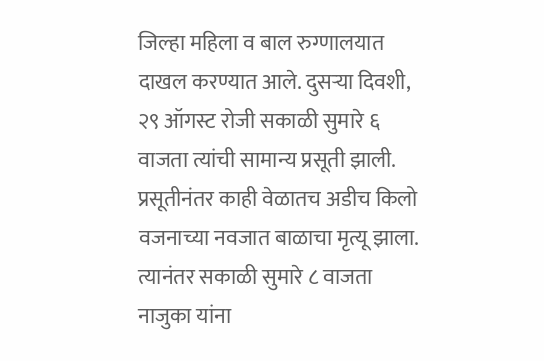जिल्हा महिला व बाल रुग्णालयात दाखल करण्यात आले. दुसऱ्या दिवशी, २९ ऑगस्ट रोजी सकाळी सुमारे ६ वाजता त्यांची सामान्य प्रसूती झाली. प्रसूतीनंतर काही वेळातच अडीच किलो वजनाच्या नवजात बाळाचा मृत्यू झाला. त्यानंतर सकाळी सुमारे ८ वाजता नाजुका यांना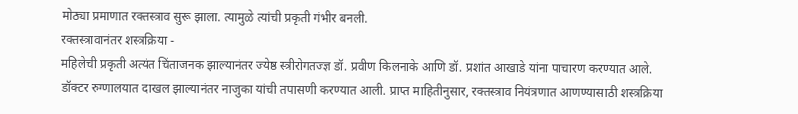मोठ्या प्रमाणात रक्तस्त्राव सुरू झाला. त्यामुळे त्यांची प्रकृती गंभीर बनली.
रक्तस्त्रावानंतर शस्त्रक्रिया -
महिलेची प्रकृती अत्यंत चिंताजनक झाल्यानंतर ज्येष्ठ स्त्रीरोगतज्ज्ञ डॉ. प्रवीण किलनाके आणि डॉ. प्रशांत आखाडे यांना पाचारण करण्यात आले. डॉक्टर रुग्णालयात दाखल झाल्यानंतर नाजुका यांची तपासणी करण्यात आली. प्राप्त माहितीनुसार, रक्तस्त्राव नियंत्रणात आणण्यासाठी शस्त्रक्रिया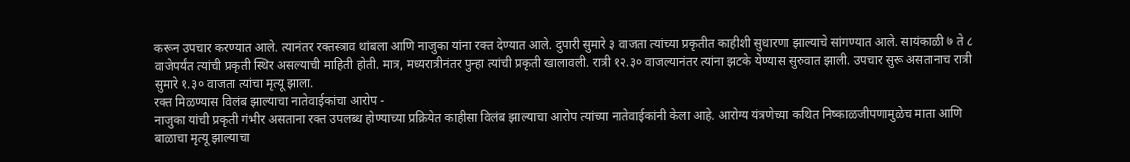करून उपचार करण्यात आले. त्यानंतर रक्तस्त्राव थांबला आणि नाजुका यांना रक्त देण्यात आले. दुपारी सुमारे ३ वाजता त्यांच्या प्रकृतीत काहीशी सुधारणा झाल्याचे सांगण्यात आले. सायंकाळी ७ ते ८ वाजेपर्यंत त्यांची प्रकृती स्थिर असल्याची माहिती होती. मात्र, मध्यरात्रीनंतर पुन्हा त्यांची प्रकृती खालावली. रात्री १२.३० वाजल्यानंतर त्यांना झटके येण्यास सुरुवात झाली. उपचार सुरू असतानाच रात्री सुमारे १.३० वाजता त्यांचा मृत्यू झाला.
रक्त मिळण्यास विलंब झाल्याचा नातेवाईकांचा आरोप -
नाजुका यांची प्रकृती गंभीर असताना रक्त उपलब्ध होण्याच्या प्रक्रियेत काहीसा विलंब झाल्याचा आरोप त्यांच्या नातेवाईकांनी केला आहे. आरोग्य यंत्रणेच्या कथित निष्काळजीपणामुळेच माता आणि बाळाचा मृत्यू झाल्याचा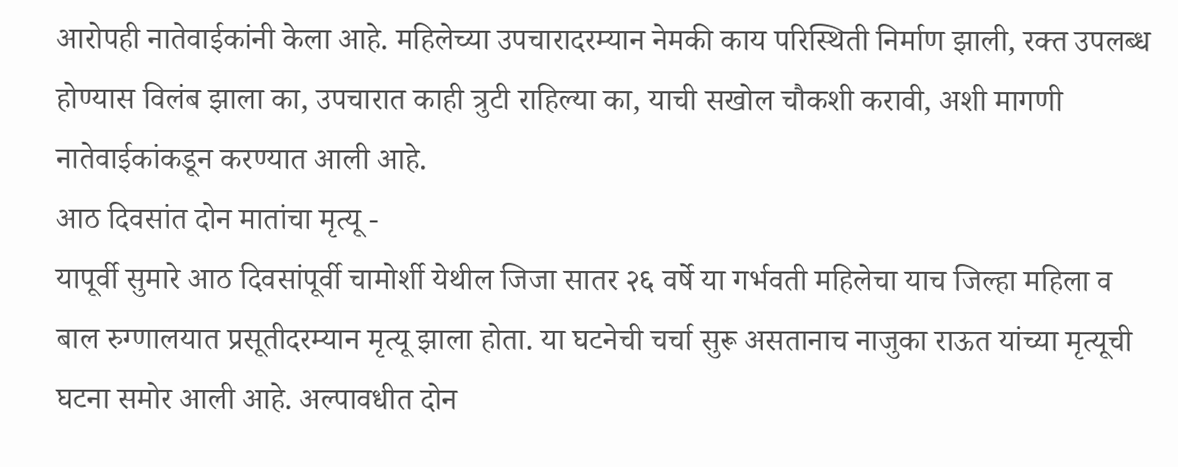आरोपही नातेवाईकांनी केला आहे. महिलेच्या उपचारादरम्यान नेमकी काय परिस्थिती निर्माण झाली, रक्त उपलब्ध होण्यास विलंब झाला का, उपचारात काही त्रुटी राहिल्या का, याची सखोल चौकशी करावी, अशी मागणी नातेवाईकांकडून करण्यात आली आहे.
आठ दिवसांत दोन मातांचा मृत्यू -
यापूर्वी सुमारे आठ दिवसांपूर्वी चामोर्शी येथील जिजा सातर २६ वर्षे या गर्भवती महिलेचा याच जिल्हा महिला व बाल रुग्णालयात प्रसूतीदरम्यान मृत्यू झाला होता. या घटनेची चर्चा सुरू असतानाच नाजुका राऊत यांच्या मृत्यूची घटना समोर आली आहे. अल्पावधीत दोन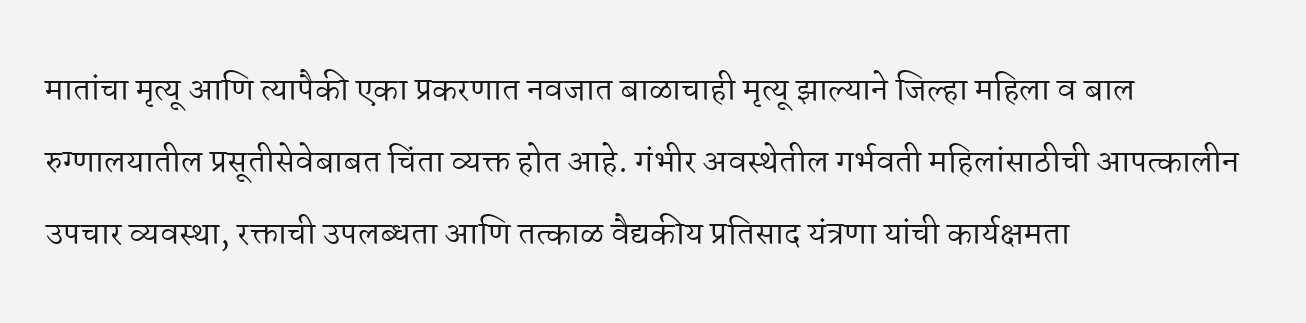मातांचा मृत्यू आणि त्यापैकी एका प्रकरणात नवजात बाळाचाही मृत्यू झाल्याने जिल्हा महिला व बाल रुग्णालयातील प्रसूतीसेवेबाबत चिंता व्यक्त होत आहे. गंभीर अवस्थेतील गर्भवती महिलांसाठीची आपत्कालीन उपचार व्यवस्था, रक्ताची उपलब्धता आणि तत्काळ वैद्यकीय प्रतिसाद यंत्रणा यांची कार्यक्षमता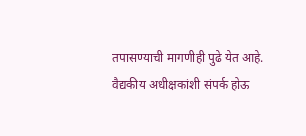तपासण्याची मागणीही पुढे येत आहे.
वैद्यकीय अधीक्षकांशी संपर्क होऊ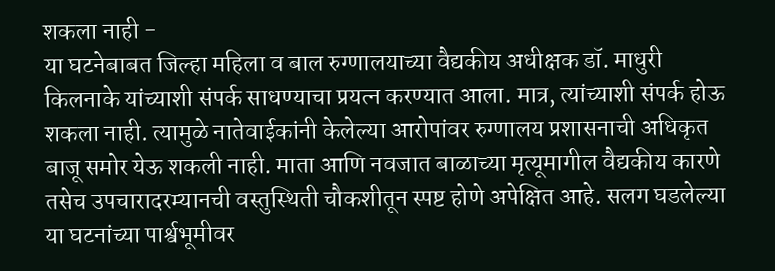शकला नाही -
या घटनेबाबत जिल्हा महिला व बाल रुग्णालयाच्या वैद्यकीय अधीक्षक डॉ. माधुरी किलनाके यांच्याशी संपर्क साधण्याचा प्रयत्न करण्यात आला. मात्र, त्यांच्याशी संपर्क होऊ शकला नाही. त्यामुळे नातेवाईकांनी केलेल्या आरोपांवर रुग्णालय प्रशासनाची अधिकृत बाजू समोर येऊ शकली नाही. माता आणि नवजात बाळाच्या मृत्यूमागील वैद्यकीय कारणे तसेच उपचारादरम्यानची वस्तुस्थिती चौकशीतून स्पष्ट होणे अपेक्षित आहे. सलग घडलेल्या या घटनांच्या पार्श्वभूमीवर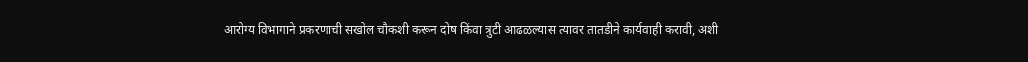आरोग्य विभागाने प्रकरणाची सखोल चौकशी करून दोष किंवा त्रुटी आढळल्यास त्यावर तातडीने कार्यवाही करावी, अशी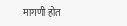मागणी होत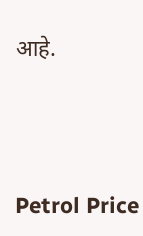आहे.




Petrol Price